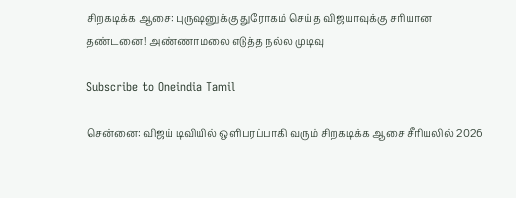சிறகடிக்க ஆசை: புருஷனுக்கு துரோகம் செய்த விஜயாவுக்கு சரியான தண்டனை! அண்ணாமலை எடுத்த நல்ல முடிவு

Subscribe to Oneindia Tamil

சென்னை: விஜய் டிவியில் ஒளிபரப்பாகி வரும் சிறகடிக்க ஆசை சீரியலில் 2026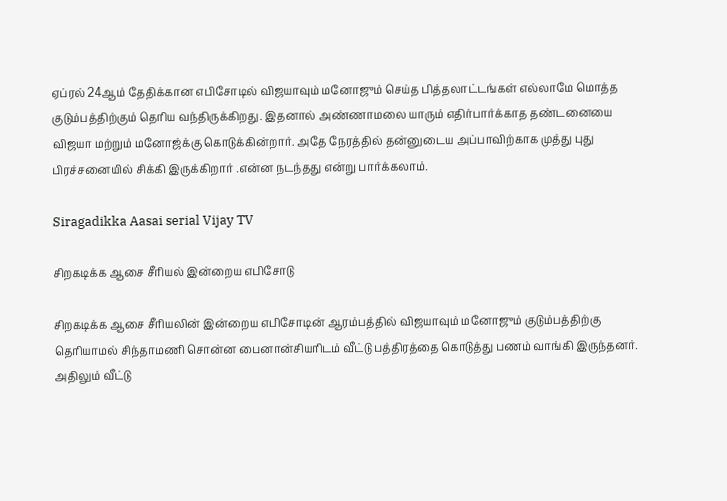ஏப்ரல் 24ஆம் தேதிக்கான எபிசோடில் விஜயாவும் மனோஜும் செய்த பித்தலாட்டங்கள் எல்லாமே மொத்த குடும்பத்திற்கும் தெரிய வந்திருக்கிறது. இதனால் அண்ணாமலை யாரும் எதிர்பார்க்காத தண்டனையை விஜயா மற்றும் மனோஜ்க்கு கொடுக்கின்றார். அதே நேரத்தில் தன்னுடைய அப்பாவிற்காக முத்து புது பிரச்சனையில் சிக்கி இருக்கிறார் .என்ன நடந்தது என்று பார்க்கலாம்.

Siragadikka Aasai serial Vijay TV

சிறகடிக்க ஆசை சீரியல் இன்றைய எபிசோடு

சிறகடிக்க ஆசை சீரியலின் இன்றைய எபிசோடின் ஆரம்பத்தில் விஜயாவும் மனோஜும் குடும்பத்திற்கு தெரியாமல் சிந்தாமணி சொன்ன பைனான்சியரிடம் வீட்டு பத்திரத்தை கொடுத்து பணம் வாங்கி இருந்தனர். அதிலும் வீட்டு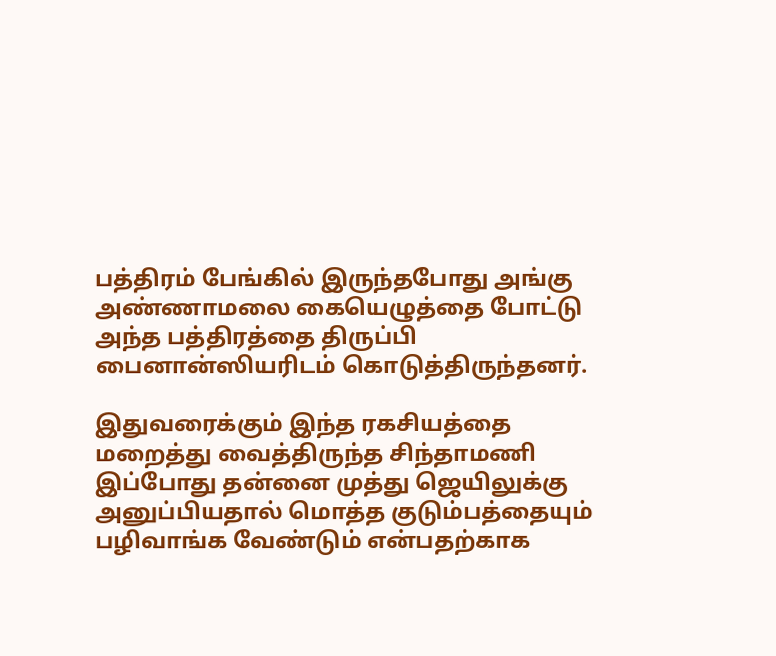பத்திரம் பேங்கில் இருந்தபோது அங்கு அண்ணாமலை கையெழுத்தை போட்டு அந்த பத்திரத்தை திருப்பி பைனான்ஸியரிடம் கொடுத்திருந்தனர்.

இதுவரைக்கும் இந்த ரகசியத்தை மறைத்து வைத்திருந்த சிந்தாமணி இப்போது தன்னை முத்து ஜெயிலுக்கு அனுப்பியதால் மொத்த குடும்பத்தையும் பழிவாங்க வேண்டும் என்பதற்காக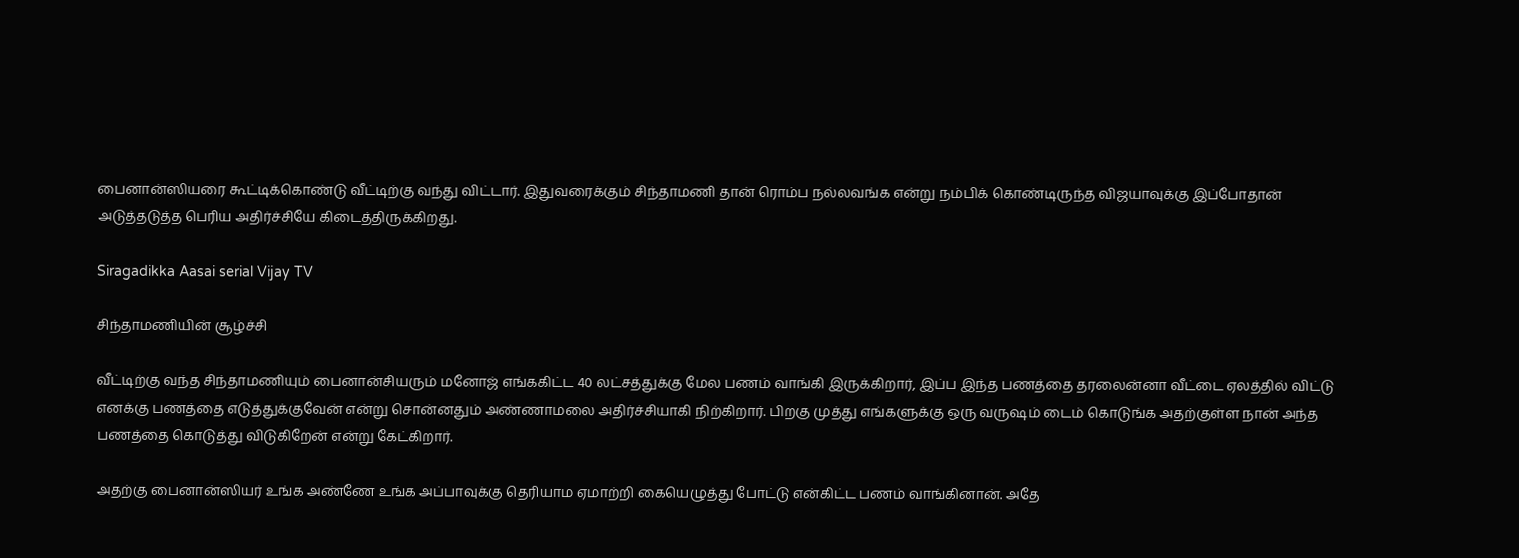பைனான்ஸியரை கூட்டிக்கொண்டு வீட்டிற்கு வந்து விட்டார். இதுவரைக்கும் சிந்தாமணி தான் ரொம்ப நல்லவங்க என்று நம்பிக் கொண்டிருந்த விஜயாவுக்கு இப்போதான் அடுத்தடுத்த பெரிய அதிர்ச்சியே கிடைத்திருக்கிறது.

Siragadikka Aasai serial Vijay TV

சிந்தாமணியின் சூழ்ச்சி

வீட்டிற்கு வந்த சிந்தாமணியும் பைனான்சியரும் மனோஜ் எங்ககிட்ட 40 லட்சத்துக்கு மேல பணம் வாங்கி இருக்கிறார், இப்ப இந்த பணத்தை தரலைன்னா வீட்டை ஏலத்தில் விட்டு எனக்கு பணத்தை எடுத்துக்குவேன் என்று சொன்னதும் அண்ணாமலை அதிர்ச்சியாகி நிற்கிறார். பிறகு முத்து எங்களுக்கு ஒரு வருஷம் டைம் கொடுங்க அதற்குள்ள நான் அந்த பணத்தை கொடுத்து விடுகிறேன் என்று கேட்கிறார்.

அதற்கு பைனான்ஸியர் உங்க அண்ணே உங்க அப்பாவுக்கு தெரியாம ஏமாற்றி கையெழுத்து போட்டு என்கிட்ட பணம் வாங்கினான். அதே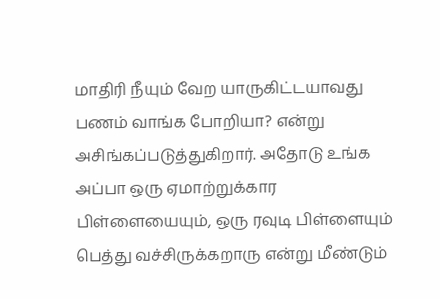மாதிரி நீயும் வேற யாருகிட்டயாவது பணம் வாங்க போறியா? என்று அசிங்கப்படுத்துகிறார். அதோடு உங்க அப்பா ஒரு ஏமாற்றுக்கார பிள்ளையையும், ஒரு ரவுடி பிள்ளையும் பெத்து வச்சிருக்கறாரு என்று மீண்டும்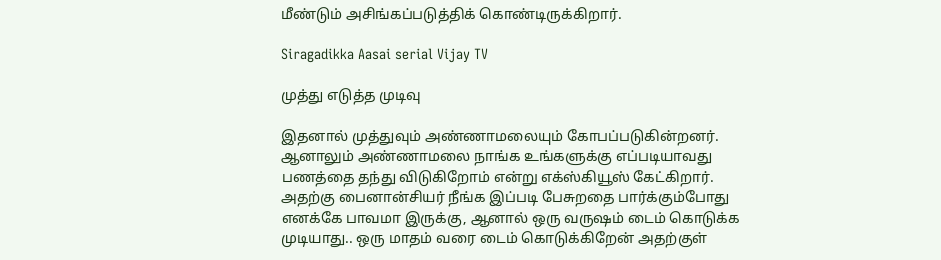மீண்டும் அசிங்கப்படுத்திக் கொண்டிருக்கிறார்.

Siragadikka Aasai serial Vijay TV

முத்து எடுத்த முடிவு

இதனால் முத்துவும் அண்ணாமலையும் கோபப்படுகின்றனர். ஆனாலும் அண்ணாமலை நாங்க உங்களுக்கு எப்படியாவது பணத்தை தந்து விடுகிறோம் என்று எக்ஸ்கியூஸ் கேட்கிறார். அதற்கு பைனான்சியர் நீங்க இப்படி பேசுறதை பார்க்கும்போது எனக்கே பாவமா இருக்கு, ஆனால் ஒரு வருஷம் டைம் கொடுக்க முடியாது.. ஒரு மாதம் வரை டைம் கொடுக்கிறேன் அதற்குள்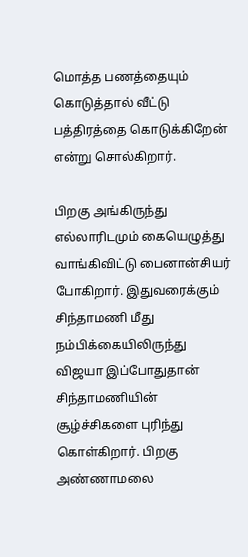மொத்த பணத்தையும் கொடுத்தால் வீட்டு பத்திரத்தை கொடுக்கிறேன் என்று சொல்கிறார்.

பிறகு அங்கிருந்து எல்லாரிடமும் கையெழுத்து வாங்கிவிட்டு பைனான்சியர் போகிறார். இதுவரைக்கும் சிந்தாமணி மீது நம்பிக்கையிலிருந்து விஜயா இப்போதுதான் சிந்தாமணியின் சூழ்ச்சிகளை புரிந்து கொள்கிறார். பிறகு அண்ணாமலை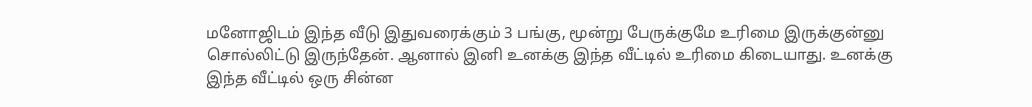மனோஜிடம் இந்த வீடு இதுவரைக்கும் 3 பங்கு, மூன்று பேருக்குமே உரிமை இருக்குன்னு சொல்லிட்டு இருந்தேன். ஆனால் இனி உனக்கு இந்த வீட்டில் உரிமை கிடையாது. உனக்கு இந்த வீட்டில் ஒரு சின்ன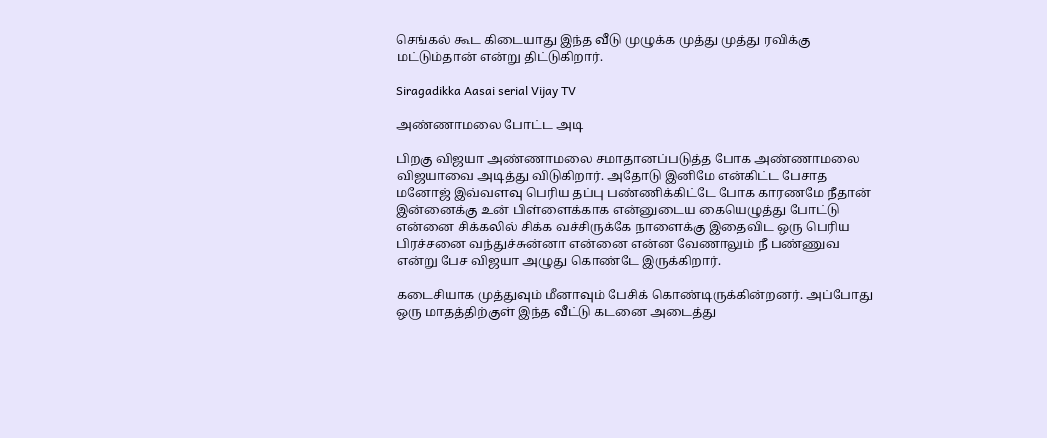செங்கல் கூட கிடையாது இந்த வீடு முழுக்க முத்து முத்து ரவிக்கு மட்டும்தான் என்று திட்டுகிறார்.

Siragadikka Aasai serial Vijay TV

அண்ணாமலை போட்ட அடி

பிறகு விஜயா அண்ணாமலை சமாதானப்படுத்த போக அண்ணாமலை விஜயாவை அடித்து விடுகிறார். அதோடு இனிமே என்கிட்ட பேசாத மனோஜ் இவ்வளவு பெரிய தப்பு பண்ணிக்கிட்டே போக காரணமே நீதான் இன்னைக்கு உன் பிள்ளைக்காக என்னுடைய கையெழுத்து போட்டு என்னை சிக்கலில் சிக்க வச்சிருக்கே நாளைக்கு இதைவிட ஒரு பெரிய பிரச்சனை வந்துச்சுன்னா என்னை என்ன வேணாலும் நீ பண்ணுவ என்று பேச விஜயா அழுது கொண்டே இருக்கிறார்.

கடைசியாக முத்துவும் மீனாவும் பேசிக் கொண்டிருக்கின்றனர். அப்போது ஒரு மாதத்திற்குள் இந்த வீட்டு கடனை அடைத்து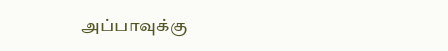அப்பாவுக்கு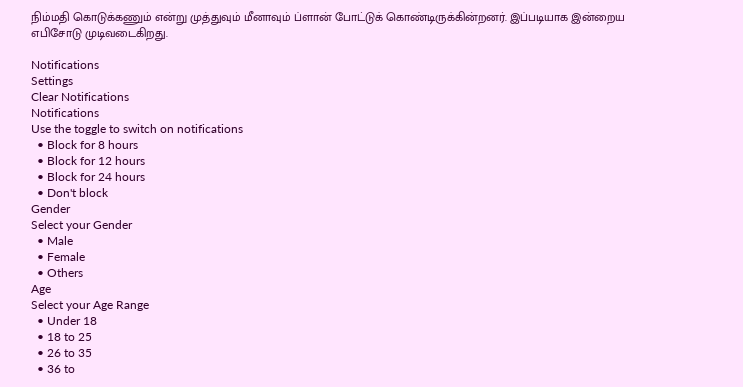நிம்மதி கொடுக்கணும் என்று முத்துவும் மீனாவும் ப்ளான் போட்டுக் கொண்டிருக்கின்றனர். இப்படியாக இன்றைய எபிசோடு முடிவடைகிறது.

Notifications
Settings
Clear Notifications
Notifications
Use the toggle to switch on notifications
  • Block for 8 hours
  • Block for 12 hours
  • Block for 24 hours
  • Don't block
Gender
Select your Gender
  • Male
  • Female
  • Others
Age
Select your Age Range
  • Under 18
  • 18 to 25
  • 26 to 35
  • 36 to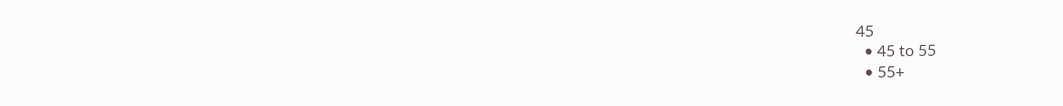45
  • 45 to 55
  • 55+